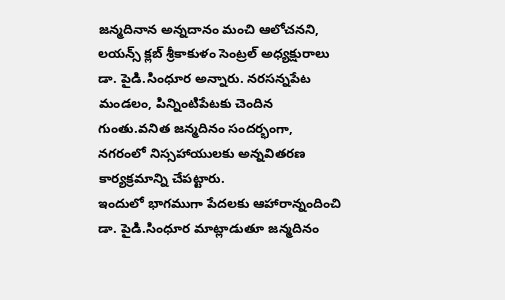జన్మదినాన అన్నదానం మంచి ఆలోచనని, లయన్స్ క్లబ్ శ్రీకాకుళం సెంట్రల్ అధ్యక్షురాలు డా. పైడి.సింధూర అన్నారు. నరసన్నపేట మండలం, పిన్నింటిపేటకు చెందిన గుంతు.వనిత జన్మదినం సందర్భంగా, నగరంలో నిస్సహాయులకు అన్నవితరణ కార్యక్రమాన్ని చేపట్టారు.
ఇందులో భాగముగా పేదలకు ఆహారాన్నందించి డా. పైడి.సింధూర మాట్లాడుతూ జన్మదినం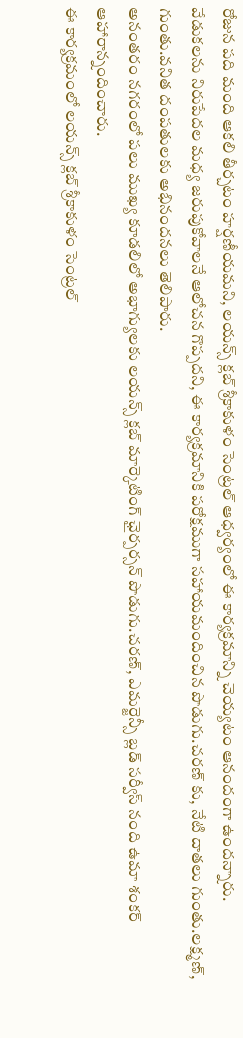రోజున పది మంది ఆకలి తీర్చటం హర్షణీయమని, లయన్స్ క్లబ్ శ్రీకాకుళం సెంట్రల్ ఆధ్వర్యంలో ఈ కార్యక్రమాన్ని చెయ్యటం ఆనందంగా ఉందన్నారు.
వేడుకలను నిరుపేదల మధ్య జరుపుకోవాలనే ఆలోచన గొప్పదని, ఈ కార్యక్రమానికి పరోక్షముగా సహాయమందించిన పొడుగు.చరణ్ కు, నేటి దాతలు గుంతు.లక్ష్మణ్, గుంతు.వనిత దంపతులకు అభినందనలు తెలిపారు.
అనంతరం నగరంలో పలు ముఖ్య కూడలిలో అభాగ్యులకు లయన్స్ క్లబ్ మార్కెటింగ్ ఛైర్పర్సన్ పొడుగు.చరణ్, ఎమర్జెన్సీ బ్లడ్ సర్వీస్ నంది ఉమా శంకర్ ఆహారాన్నందించారు.
ఈ కార్యక్రమంలో లయన్స్ క్లబ్ శ్రీకాకుళం సెంట్రల్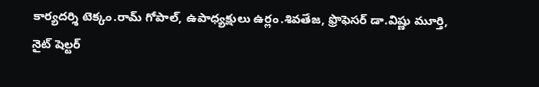కార్యదర్శి టెక్కం.రామ్ గోపాల్, ఉపాధ్యక్షులు ఉర్లం.శివతేజ, ఫ్రొఫెసర్ డా.విష్ణు మూర్తి, నైట్ షెల్టర్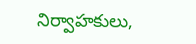నిర్వాహకులు,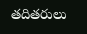తదితరులు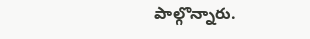పాల్గొన్నారు.